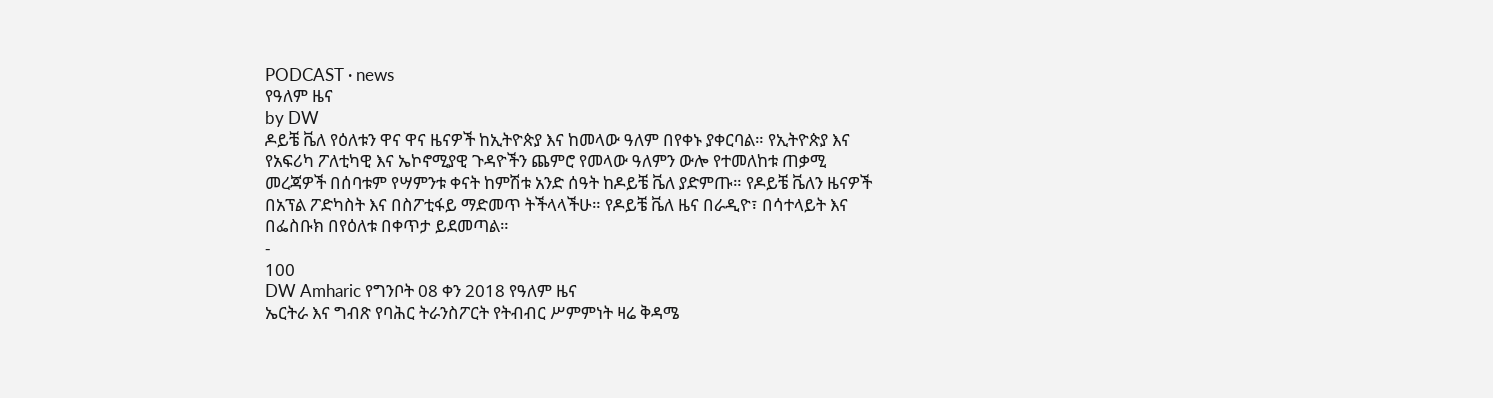PODCAST · news
የዓለም ዜና
by DW
ዶይቼ ቬለ የዕለቱን ዋና ዋና ዜናዎች ከኢትዮጵያ እና ከመላው ዓለም በየቀኑ ያቀርባል። የኢትዮጵያ እና የአፍሪካ ፖለቲካዊ እና ኤኮኖሚያዊ ጉዳዮችን ጨምሮ የመላው ዓለምን ውሎ የተመለከቱ ጠቃሚ መረጃዎች በሰባቱም የሣምንቱ ቀናት ከምሽቱ አንድ ሰዓት ከዶይቼ ቬለ ያድምጡ። የዶይቼ ቬለን ዜናዎች በአፕል ፖድካስት እና በስፖቲፋይ ማድመጥ ትችላላችሁ። የዶይቼ ቬለ ዜና በራዲዮ፣ በሳተላይት እና በፌስቡክ በየዕለቱ በቀጥታ ይደመጣል።
-
100
DW Amharic የግንቦት 08 ቀን 2018 የዓለም ዜና
ኤርትራ እና ግብጽ የባሕር ትራንስፖርት የትብብር ሥምምነት ዛሬ ቅዳሜ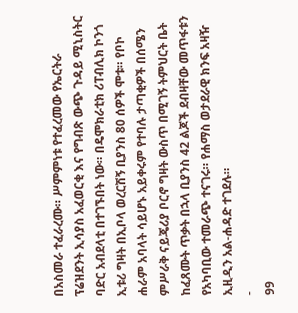በአስመራ ተፈራረሙ። ሥምምነቱ የተፈረመው የኤርትራ ፕሬዝደንት ኢሳያስ አፈወርቂ እና የግብጽ ውጭ ጉዳይ ሚኒስትር ባድር አብደላቲ በተገኙበት ነው። በዴሞክራቲክ ሪፐብሊክ ኮንጎ ኢቱሪ ግዛት በኢቦላ ወረርሽኝ ቢያንስ 80 ሰዎች ሞቱ። የቦኮ ሐራም አባላት ሳይሆኑ አይቀሩም የተባሉ ታጣቂዎች በሰሜን ምሥራቅ ናይጄሪያ ቦርኖ ግዛት ውስጥ በሚገኝ ትምህርት ቤት ከፈጸሙት ጥቃት በኋላ ቢያንስ 42 ልጆች ደብዛቸው መጥፋቱን የአካባቢው ተመራጭ ተናገሩ። የሐማስ ወታደራዊ ክንፍ አዛዥ ኢዚዲን አል-ሐዳድ ተገደሉ።
-
99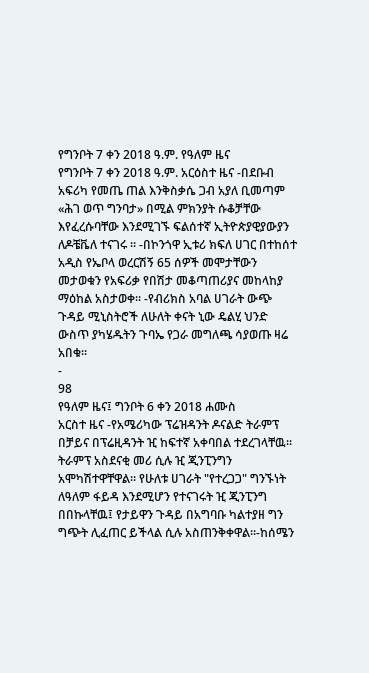የግንቦት 7 ቀን 2018 ዓ.ም. የዓለም ዜና
የግንቦት 7 ቀን 2018 ዓ.ም. አርዕስተ ዜና -በደቡብ አፍሪካ የመጤ ጠል እንቅስቃሴ ጋብ አያለ ቢመጣም «ሕገ ወጥ ግንባታ» በሚል ምክንያት ሱቆቻቸው እየፈረሱባቸው እንደሚገኙ ፍልሰተኛ ኢትዮጵያዊያውያን ለዶቼቬለ ተናገሩ ። -በኮንጎዋ ኢቱሪ ክፍለ ሀገር በተከሰተ አዲስ የኤቦላ ወረርሽኝ 65 ሰዎች መሞታቸውን መታወቁን የአፍሪቃ የበሽታ መቆጣጠሪያና መከላከያ ማዕከል አስታወቀ። -የብሪክስ አባል ሀገራት ውጭ ጉዳይ ሚኒስትሮች ለሁለት ቀናት ኒው ዴልሂ ህንድ ውስጥ ያካሄዱትን ጉባኤ የጋራ መግለጫ ሳያወጡ ዛሬ አበቁ።
-
98
የዓለም ዜና፤ ግንቦት 6 ቀን 2018 ሐሙስ
አርስተ ዜና -የአሜሪካው ፕሬዝዳንት ዶናልድ ትራምፕ በቻይና በፕሬዚዳንት ዢ ከፍተኛ አቀባበል ተደረገላቸዉ። ትራምፕ አስደናቂ መሪ ሲሉ ዢ ጂንፒንግን አሞካሽተዋቸዋል። የሁለቱ ሀገራት "የተረጋጋ" ግንኙነት ለዓለም ፋይዳ እንደሚሆን የተናገሩት ዢ ጂንፒንግ በበኩላቸዉ፤ የታይዋን ጉዳይ በአግባቡ ካልተያዘ ግን ግጭት ሊፈጠር ይችላል ሲሉ አስጠንቅቀዋል።-ከሰሜን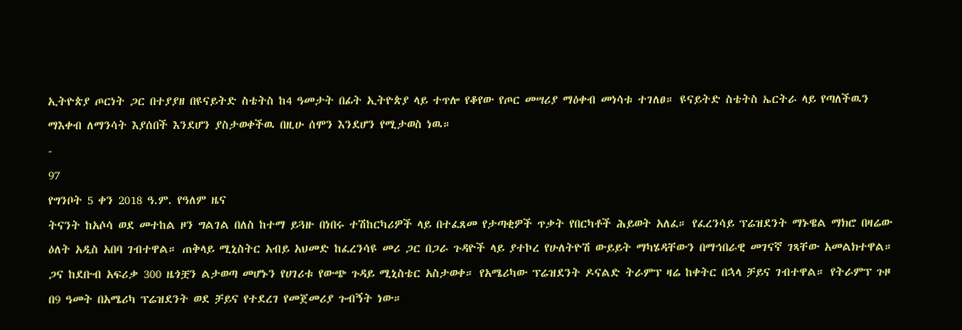ኢትዮጵያ ጦርነት ጋር በተያያዘ በዩናይትድ ስቴትስ ከ4 ዓመታት በፊት ኢትዮጵያ ላይ ተጥሎ የቆየው የጦር መሣሪያ ማዕቀብ መነሳቱ ተገለፀ። ዩናይትድ ስቴትስ ኤርትራ ላይ የጣለችዉን ማእቀብ ለማንሳት እያሰበች እንደሆን ያስታወቀችዉ በዚሁ ሰሞን እንደሆን የሚታወስ ነዉ።
-
97
የግንቦት 5 ቀን 2018 ዓ.ም. የዓለም ዜና
ትናንት ከአሶሳ ወደ መተከል ዞን ግልገል በለስ ከተማ ይጓዙ በነበሩ ተሽከርካሪዎች ላይ በተፈጸመ የታጣቂዎች ጥቃት የበርካቶች ሕይወት አለፈ። የፈረንሳይ ፕሬዝደንት ማኑዌል ማክሮ በዛሬው ዕለት አዲስ አበባ ገብተዋል። ጠቅላይ ሚኒስትር አብይ አህመድ ከፈረንሳዩ መሪ ጋር በጋራ ጉዳዮች ላይ ያተኮረ የሁለትዮሽ ውይይት ማካሄዳቸውን በማኅበራዊ መገናኛ ገጻቸው አመልክተዋል። ጋና ከደቡብ አፍሪቃ 300 ዜጎቿን ልታወጣ መሆኑን የሀገሪቱ የውጭ ጉዳይ ሚኒስቴር አስታወቀ። የአሜሪካው ፕሬዝደንት ዶናልድ ትራምፕ ዛሬ ከቀትር በኋላ ቻይና ገብተዋል። የትራምፕ ጉዞ በ9 ዓመት በአሜሪካ ፕሬዝደንት ወደ ቻይና የተደረገ የመጀመሪያ ጉብኝት ነው።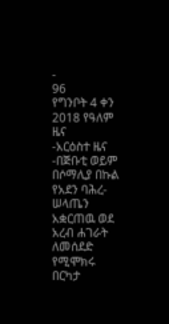-
96
የግንቦት 4 ቀን 2018 የዓለም ዜና
-አርዕስተ ዜና -በጅቡቲ ወይም በሶማሊያ በኩል የአደን ባሕረ-ሠላጤን አቋርጠዉ ወደ አረብ ሐገራት ለመሰደድ የሚሞክሩ በርካታ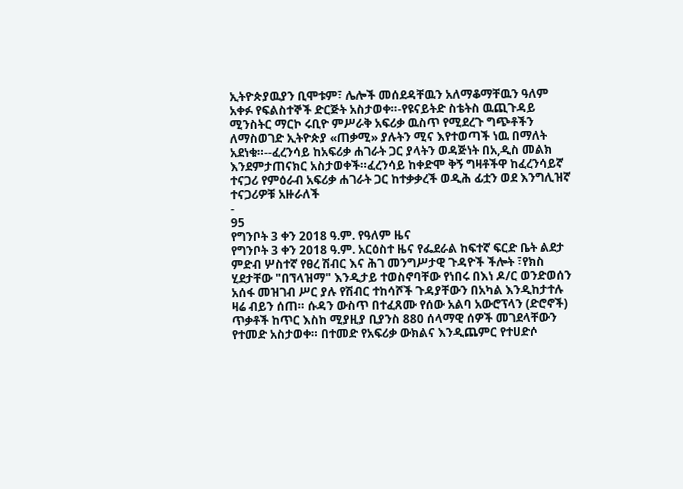ኢትዮጵያዉያን ቢሞቱም፣ ሌሎች መሰደዳቸዉን አለማቆማቸዉን ዓለም አቀፉ የፍልስተኞች ድርጅት አስታወቀ።-የዩናይትድ ስቴትስ ዉጪጉዳይ ሚንስትር ማርኮ ሩቢዮ ምሥራቅ አፍሪቃ ዉስጥ የሚደረጉ ግጭቶችን ለማስወገድ ኢትዮጵያ «ጠቃሚ» ያሉትን ሚና እየተወጣች ነዉ በማለት አደነቁ።--ፈረንሳይ ከአፍሪቃ ሐገራት ጋር ያላትን ወዳጅነት በአ,ዲስ መልክ እንደምታጠናክር አስታወቀች።ፈረንሳይ ከቀድሞ ቅኝ ግዛቶችዋ ከፈረንሳይኛ ተናጋሪ የምዕራብ አፍሪቃ ሐገራት ጋር ከተቃቃረች ወዲሕ ፊቷን ወደ እንግሊዝኛ ተናጋሪዎቹ አዙራለች
-
95
የግንቦት 3 ቀን 2018 ዓ.ም. የዓለም ዜና
የግንቦት 3 ቀን 2018 ዓ.ም. አርዕስተ ዜና የፌደራል ከፍተኛ ፍርድ ቤት ልደታ ምድብ ሦስተኛ የፀረ ሽብር እና ሕገ መንግሥታዊ ጉዳዮች ችሎት ፣የክስ ሂደታቸው "በኘላዝማ" እንዲታይ ተወስኖባቸው የነበሩ በእነ ዶ/ር ወንድወሰን አሰፋ መዝገብ ሥር ያሉ የሽብር ተከሳሾች ጉዳያቸውን በአካል እንዲከታተሉ ዛሬ ብይን ሰጠ። ሱዳን ውስጥ በተፈጸሙ የሰው አልባ አውሮፕላን (ድሮኖች) ጥቃቶች ከጥር እስከ ሚያዚያ ቢያንስ 880 ሰላማዊ ሰዎች መገደላቸውን የተመድ አስታወቀ። በተመድ የአፍሪቃ ውክልና እንዲጨምር የተሀድሶ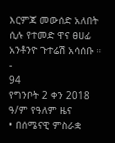እርምጃ መውሰድ አለበት ሲሉ የተመድ ዋና ፀሀፊ አንቶንዮ ጉተሬሽ አሳሰቡ ።
-
94
የግንቦት 2 ቀን 2018 ዓ/ም የዓለም ዜና
• በሰሜናዊ ምስራቋ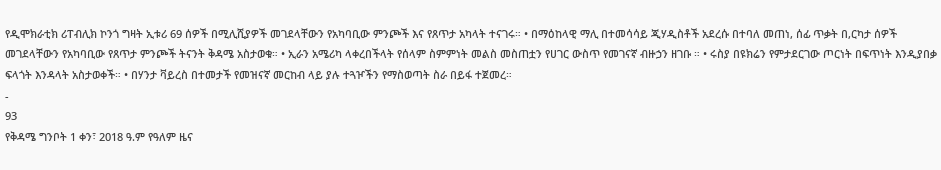የዲሞክራቲክ ሪፐብሊክ ኮንጎ ግዛት ኢቱሪ 69 ሰዎች በሚሊሺያዎች መገደላቸውን የአካባቢው ምንጮች እና የጸጥታ አካላት ተናገሩ። • በማዕከላዊ ማሊ በተመሳሳይ ጂሃዲስቶች አደረሱ በተባለ መጠነ, ሰፊ ጥቃት በ,ርካታ ሰዎች መገደላቸውን የአካባቢው የጸጥታ ምንጮች ትናንት ቅዳሜ አስታወቁ። • ኢራን አሜሪካ ላቀረበችላት የሰላም ስምምነት መልስ መስጠቷን የሀገር ውስጥ የመገናኛ ብዙኃን ዘገቡ ። • ሩስያ በዩክሬን የምታደርገው ጦርነት በፍጥነት እንዲያበቃ ፍላጎት እንዳላት አስታወቀች። • በሃንታ ቫይረስ በተመታች የመዝናኛ መርከብ ላይ ያሉ ተጓዦችን የማስወጣት ስራ በይፋ ተጀመረ።
-
93
የቅዳሜ ግንቦት 1 ቀን፣ 2018 ዓ.ም የዓለም ዜና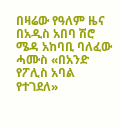በዛሬው የዓለም ዜና በአዲስ አበባ ሽሮ ሜዳ አከባቢ ባለፈው ሓሙስ «በአንድ የፖሊስ አባል የተገደለ»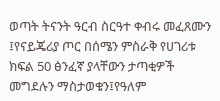ወጣት ትናንት ዓርብ ስርዓተ ቀብሩ መፈጸሙን ፤የናይጄሪያ ጦር በሰሜን ምስራቅ የሀገሪቱ ክፍል 50 ፅንፈኛ ያላቸውን ታጣቂዎች መግደሉን ማስታወቁን፤የዓለም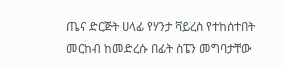ጤና ድርጅት ሀላፊ የሃንታ ቫይረስ የተከሰተበት መርከብ ከመድረሱ በፊት ስፔን መግባታቸው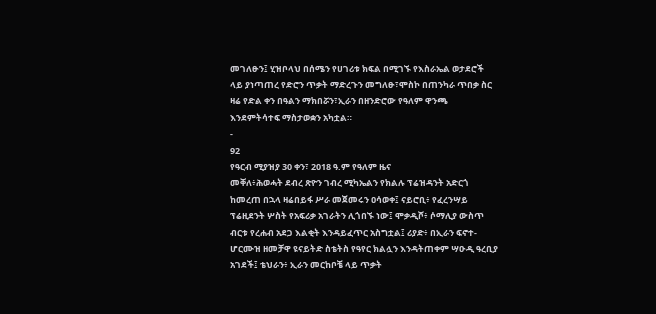መገለፁን፤ ሂዝቦላህ በሰሜን የሀገሪቱ ክፍል በሚገኙ የእስራኤል ወታደሮች ላይ ያነጣጠረ የድሮን ጥቃት ማድረጉን መግለፁ፣ሞስኮ በጠንካራ ጥበቃ ስር ዛሬ የድል ቀን በዓልን ማክበሯን፣ኢራን በዘንድሮው የዓለም ዋንጫ እንደምትሳተፍ ማስታወቋን አካቷል።
-
92
የዓርብ ሚያዝያ 30 ቀን፣ 2018 ዓ.ም የዓለም ዜና
መቐለ፥ሕወሓት ደብረ ጽዮን ገብረ ሚካኤልን የክልሉ ፕሬዝዳንት አድርጎ ከመረጠ በኋላ ዛሬበይፋ ሥራ መጀመሩን ዐሳወቀ፤ ናይሮቢ፥ የፈረንሣይ ፕሬዚደንት ሦስት የአፍሪቃ አገራትን ሊጎበኙ ነው፤ ሞቃዲሾ፥ ሶማሊያ ውስጥ ብርቱ የረሐብ አደጋ እልቂት እንዳይፈጥር አስግቷል፤ ሪያድ፥ በኢራን ፍኖተ-ሆርሙዝ ዘመቻዋ ዩናይትድ ስቴትስ የዓየር ክልሏን እንዳትጠቀም ሣዑዲ ዓረቢያ አገደች፤ ቴህራን፥ ኢራን መርከቦቼ ላይ ጥቃት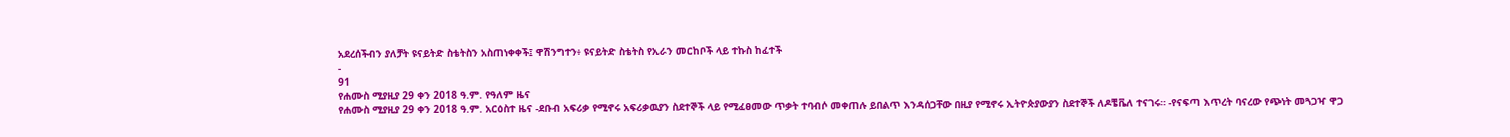አደረሰችብን ያለቻት ዩናይትድ ስቴትስን አስጠነቀቀች፤ ዋሽንግተን፥ ዩናይትድ ስቴትስ የኢራን መርከቦች ላይ ተኩስ ከፈተች
-
91
የሐሙስ ሚያዚያ 29 ቀን 2018 ዓ.ም. የዓለም ዜና
የሐሙስ ሚያዚያ 29 ቀን 2018 ዓ.ም. አርዕስተ ዜና -ደቡብ አፍሪቃ የሚኖሩ አፍሪቃዉያን ስደተኞች ላይ የሚፈፀመው ጥቃት ተባብሶ መቀጠሉ ይበልጥ እንዳሰጋቸው በዚያ የሚኖሩ ኢትዮጵያውያን ስደተኞች ለዶቼቬለ ተናገሩ። -የናፍጣ እጥረት ባናረው የጭነት መጓጋዣ ዋጋ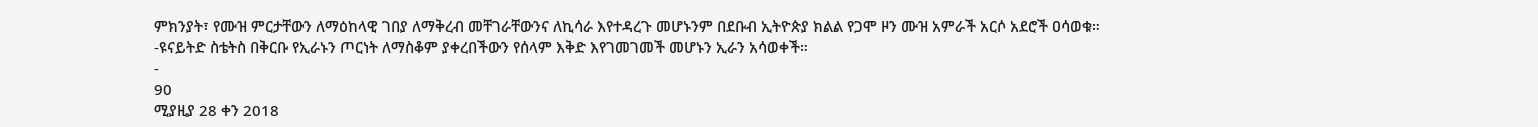ምክንያት፣ የሙዝ ምርታቸውን ለማዕከላዊ ገበያ ለማቅረብ መቸገራቸውንና ለኪሳራ እየተዳረጉ መሆኑንም በደቡብ ኢትዮጵያ ክልል የጋሞ ዞን ሙዝ አምራች አርሶ አደሮች ዐሳወቁ። -ዩናይትድ ስቴትስ በቅርቡ የኢራኑን ጦርነት ለማስቆም ያቀረበችውን የሰላም እቅድ እየገመገመች መሆኑን ኢራን አሳወቀች።
-
90
ሚያዚያ 28 ቀን 2018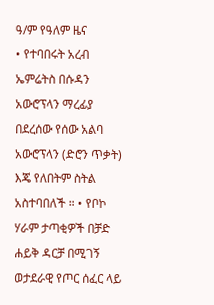ዓ/ም የዓለም ዜና
• የተባበሩት አረብ ኤምሬትስ በሱዳን አውሮፕላን ማረፊያ በደረሰው የሰው አልባ አውሮፕላን (ድሮን ጥቃት) እጄ የለበትም ስትል አስተባበለች ። • የቦኮ ሃራም ታጣቂዎች በቻድ ሐይቅ ዳርቻ በሚገኝ ወታደራዊ የጦር ሰፈር ላይ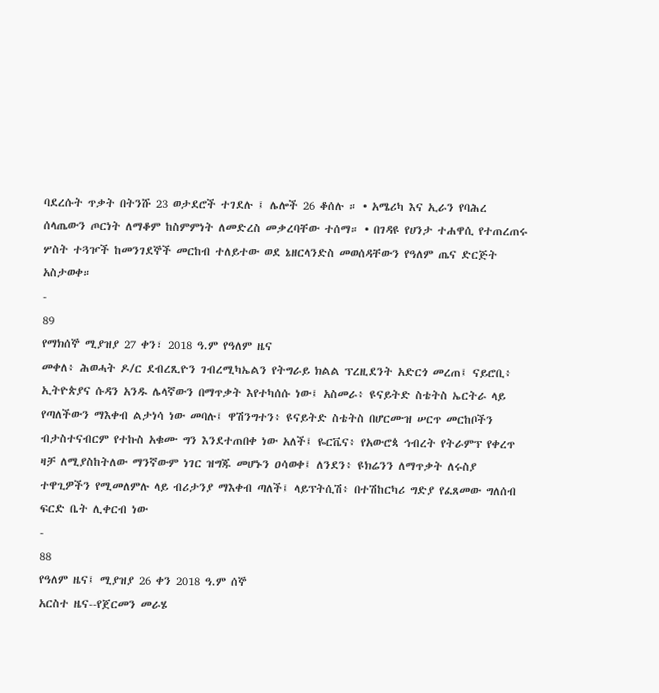ባደረሱት ጥቃት በትንሹ 23 ወታደሮች ተገደሉ ፤ ሌሎች 26 ቆሰሉ ። • አሜሪካ እና ኢራን የባሕረ ሰላጤውን ጦርነት ለማቆም ከስምምነት ለመድረስ መቃረባቸው ተሰማ። • በገዳዩ የሀንታ ተሐዋሲ የተጠረጠሩ ሦስት ተጓዦች ከመንገደኞች መርከብ ተለይተው ወደ ኔዘርላንድስ መወሰዳቸውን የዓለም ጤና ድርጅት አስታወቀ።
-
89
የማክሰኞ ሚያዝያ 27 ቀን፣ 2018 ዓ.ም የዓለም ዜና
መቀለ፥ ሕወሓት ዶ/ር ደብረጺዮን ገብረሚካኤልን የትግራይ ክልል ፕረዚደንት አድርጎ መረጠ፤ ናይሮቢ፥ ኢትዮጵያና ሱዳን አንዱ ሌላኛውን በማጥቃት እየተካሰሱ ነው፤ አስመራ፥ ዩናይትድ ስቴትስ ኤርትራ ላይ የጣለችውን ማእቀብ ልታነሳ ነው መባሉ፤ ዋሽንግተን፥ ዩናይትድ ስቴትስ በሆርሙዝ ሠርጥ መርከቦችን ብታስተናብርም የተኩስ አቁሙ ግን እንደተጠበቀ ነው አለች፤ ዬርቬና፥ የአውሮጳ ኅብረት የትራምፕ የቀረጥ ዛቻ ለሚያስከትለው ማንኛውም ነገር ዝግጁ መሆኑን ዐሳወቀ፤ ለንደን፥ ዩክሬንን ለማጥቃት ለሩስያ ተዋጊዎችን የሚመለምሉ ላይ ብሪታንያ ማእቀብ ጣለች፤ ላይፕትሲሽ፥ በተሽከርካሪ ግድያ የፈጸመው ግለሰብ ፍርድ ቤት ሊቀርብ ነው
-
88
የዓለም ዜና፤ ሚያዝያ 26 ቀን 2018 ዓ.ም ሰኞ
አርስተ ዜና--የጀርመን መራሄ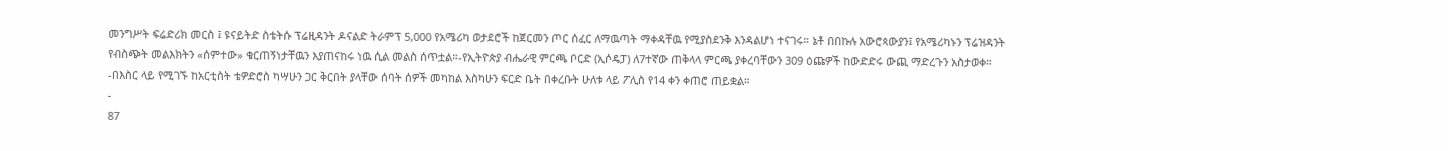መንግሥት ፍሬድሪክ መርስ ፤ ዩናይትድ ስቴትሱ ፕሬዚዳንት ዶናልድ ትራምፕ 5,000 የአሜሪካ ወታደሮች ከጀርመን ጦር ሰፈር ለማዉጣት ማቀዳቸዉ የሚያስደንቅ እንዳልሆነ ተናገሩ። ኔቶ በበኩሉ አውሮጳውያን፤ የአሜሪካኑን ፕሬዝዳንት የብስጭት መልእክትን «ሰምተው» ቁርጠኝነታቸዉን እያጠናከሩ ነዉ ሲል መልስ ሰጥቷል።-የኢትዮጵያ ብሔራዊ ምርጫ ቦርድ (ኢሶዴፓ) ለ7ተኛው ጠቅላላ ምርጫ ያቀረባቸውን 309 ዕጩዎች ከውድድሩ ውጪ ማድረጉን አስታወቀ። -በእስር ላይ የሚገኙ ከአርቲስት ቴዎድሮስ ካሣሁን ጋር ቅርበት ያላቸው ሰባት ሰዎች መካከል እስካሁን ፍርድ ቤት በቀረቡት ሁለቱ ላይ ፖሊስ የ14 ቀን ቀጠሮ ጠይቋል።
-
87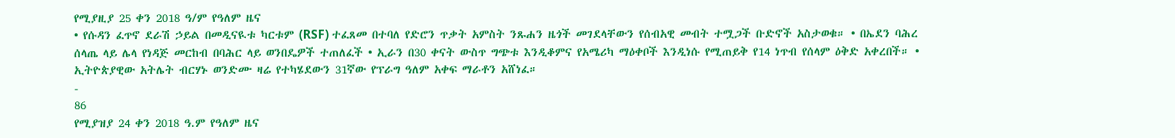የሚያዚያ 25 ቀን 2018 ዓ/ም የዓለም ዜና
• የሱዳን ፈጥኖ ደራሽ ኃይል በመዲናዪቱ ካርቱም (RSF) ተፈጸመ በተባለ የድሮን ጥቃት አምስት ንጹሐን ዜጎች መገደላቸውን የሰብአዊ መብት ተሟጋች ቡድኖች አስታወቁ። • በኤደን ባሕረ ሰላጤ ላይ ሌላ የነዳጅ መርከብ በባሕር ላይ ወንበዴዎች ተጠለፈች • ኢራን በ30 ቀናት ውስጥ ግጭቱ እንዲቆምና የአሜሪካ ማዕቀቦች እንዲነሱ የሚጠይቅ የ14 ነጥብ የሰላም ዕቅድ አቀረበች። • ኢትዮጵያዊው አትሌት ብርሃኑ ወንድሙ ዛሬ የተካሄደውን 31ኛው የፕራግ ዓለም አቀፍ ማራቶን አሸነፈ።
-
86
የሚያዝያ 24 ቀን 2018 ዓ.ም የዓለም ዜና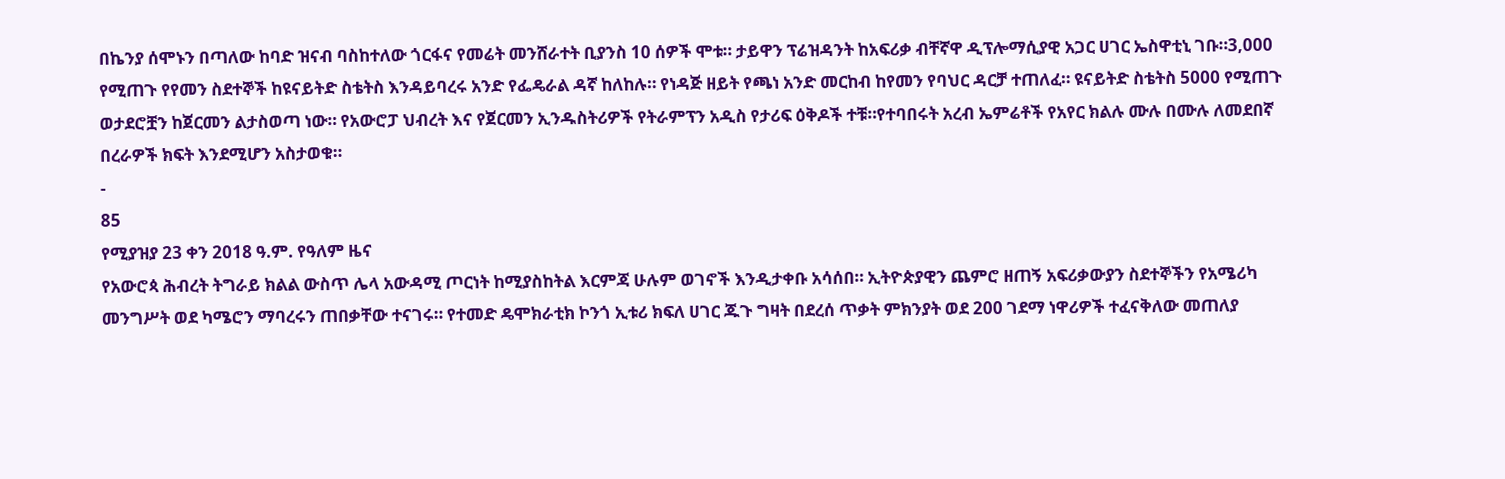በኬንያ ሰሞኑን በጣለው ከባድ ዝናብ ባስከተለው ጎርፋና የመሬት መንሸራተት ቢያንስ 10 ሰዎች ሞቱ። ታይዋን ፕሬዝዳንት ከአፍሪቃ ብቸኛዋ ዲፕሎማሲያዊ አጋር ሀገር ኤስዋቲኒ ገቡ።3,000 የሚጠጉ የየመን ስደተኞች ከዩናይትድ ስቴትስ እንዳይባረሩ አንድ የፌዴራል ዳኛ ከለከሉ። የነዳጅ ዘይት የጫነ አንድ መርከብ ከየመን የባህር ዳርቻ ተጠለፈ። ዩናይትድ ስቴትስ 5000 የሚጠጉ ወታደሮቿን ከጀርመን ልታስወጣ ነው። የአውሮፓ ህብረት እና የጀርመን ኢንዱስትሪዎች የትራምፕን አዲስ የታሪፍ ዕቅዶች ተቹ።የተባበሩት አረብ ኤምሬቶች የአየር ክልሉ ሙሉ በሙሉ ለመደበኛ በረራዎች ክፍት እንደሚሆን አስታወቁ።
-
85
የሚያዝያ 23 ቀን 2018 ዓ.ም. የዓለም ዜና
የአውሮጳ ሕብረት ትግራይ ክልል ውስጥ ሌላ አውዳሚ ጦርነት ከሚያስከትል እርምጃ ሁሉም ወገኖች እንዲታቀቡ አሳሰበ። ኢትዮጵያዊን ጨምሮ ዘጠኝ አፍሪቃውያን ስደተኞችን የአሜሪካ መንግሥት ወደ ካሜሮን ማባረሩን ጠበቃቸው ተናገሩ። የተመድ ዴሞክራቲክ ኮንጎ ኢቱሪ ክፍለ ሀገር ጁጉ ግዛት በደረሰ ጥቃት ምክንያት ወደ 200 ገደማ ነዋሪዎች ተፈናቅለው መጠለያ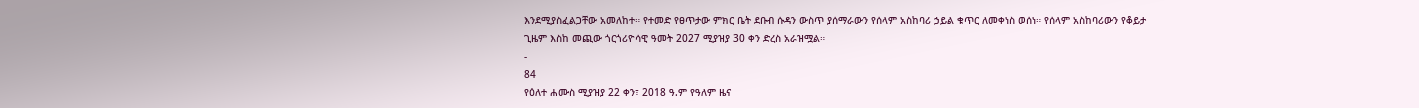እንደሚያስፈልጋቸው አመለከተ። የተመድ የፀጥታው ምክር ቤት ደቡብ ሱዳን ውስጥ ያሰማራውን የሰላም አስከባሪ ኃይል ቁጥር ለመቀነስ ወሰነ። የሰላም አስከባሪውን የቆይታ ጊዜም እስከ መጪው ጎርጎሪዮሳዊ ዓመት 2027 ሚያዝያ 30 ቀን ድረስ አራዝሟል።
-
84
የዕለተ ሐሙስ ሚያዝያ 22 ቀን፣ 2018 ዓ.ም የዓለም ዜና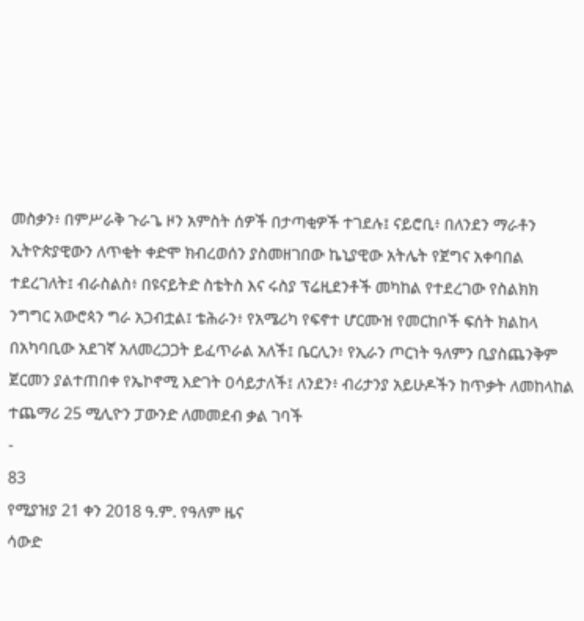መስቃን፥ በምሥራቅ ጉራጌ ዞን አምስት ሰዎች በታጣቂዎች ተገደሉ፤ ናይሮቢ፥ በለንደን ማራቶን ኢትዮጵያዊውን ለጥቂት ቀድሞ ክብረወሰን ያስመዘገበው ኬኒያዊው አትሌት የጀግና አቀባበል ተደረገለት፤ ብራስልስ፥ በዩናይትድ ስቴትስ እና ሩስያ ፕሬዚደንቶች መካከል የተደረገው የስልክክ ንግግር አውሮጳን ግራ አጋብቷል፤ ቴሕራን፥ የአሜሪካ የፍኖተ ሆርሙዝ የመርከቦች ፍሰት ክልከላ በአካባቢው አደገኛ አለመረጋጋት ይፈጥራል አለች፤ ቤርሊን፥ የኢራን ጦርነት ዓለምን ቢያስጨንቅም ጀርመን ያልተጠበቀ የኤኮኖሚ እድገት ዐሳይታለች፤ ለንደን፥ ብሪታንያ አይሁዶችን ከጥቃት ለመከላከል ተጨማሪ 25 ሚሊዮን ፓውንድ ለመመደብ ቃል ገባች
-
83
የሚያዝያ 21 ቀን 2018 ዓ.ም. የዓለም ዜና
ሳውድ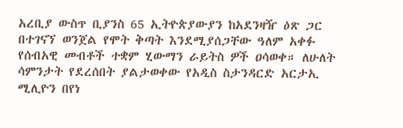አረቢያ ውስጥ ቢያንስ 65 ኢትዮጵያውያን ከአደንዛዥ ዕጽ ጋር በተገናኘ ወንጀል የሞት ቅጣት እንደሚያሰጋቸው ዓለም አቀፉ የሰብአዊ መብቶች ተቋም ሂውማን ራይትስ ዎች ዐሳወቀ። ለሁለት ሳምንታት የደረሰበት ያልታወቀው የአዲስ ስታንዳርድ አርታኢ ሚሊዮን በየነ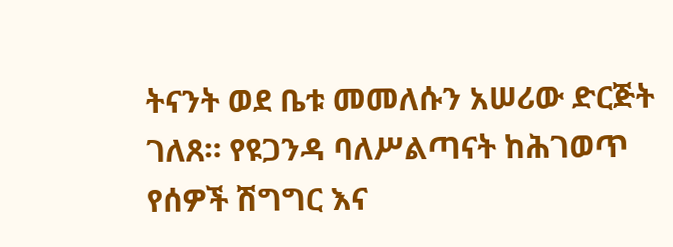ትናንት ወደ ቤቱ መመለሱን አሠሪው ድርጅት ገለጸ። የዩጋንዳ ባለሥልጣናት ከሕገወጥ የሰዎች ሽግግር እና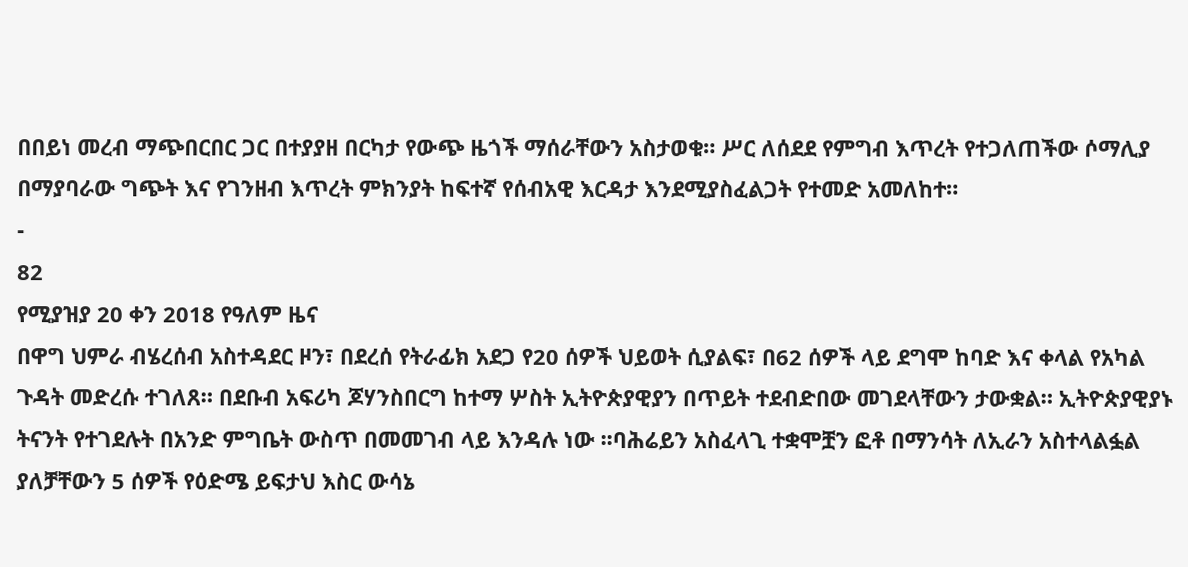በበይነ መረብ ማጭበርበር ጋር በተያያዘ በርካታ የውጭ ዜጎች ማሰራቸውን አስታወቁ። ሥር ለሰደደ የምግብ እጥረት የተጋለጠችው ሶማሊያ በማያባራው ግጭት እና የገንዘብ እጥረት ምክንያት ከፍተኛ የሰብአዊ እርዳታ እንደሚያስፈልጋት የተመድ አመለከተ።
-
82
የሚያዝያ 20 ቀን 2018 የዓለም ዜና
በዋግ ህምራ ብሄረሰብ አስተዳደር ዞን፣ በደረሰ የትራፊክ አደጋ የ20 ሰዎች ህይወት ሲያልፍ፣ በ62 ሰዎች ላይ ደግሞ ከባድ እና ቀላል የአካል ጉዳት መድረሱ ተገለጸ። በደቡብ አፍሪካ ጆሃንስበርግ ከተማ ሦስት ኢትዮጵያዊያን በጥይት ተደብድበው መገደላቸውን ታውቋል። ኢትዮጵያዊያኑ ትናንት የተገደሉት በአንድ ምግቤት ውስጥ በመመገብ ላይ እንዳሉ ነው ፡፡ባሕሬይን አስፈላጊ ተቋሞቿን ፎቶ በማንሳት ለኢራን አስተላልፏል ያለቻቸውን 5 ሰዎች የዕድሜ ይፍታህ እስር ውሳኔ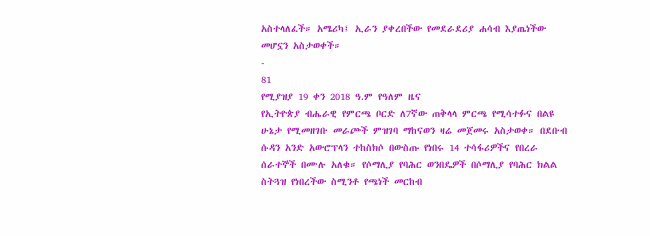አስተላለፈች። አሜሪካ፤ ኢራን ያቀረበችው የመደራደሪያ ሐሳብ እያጤነችው መሆኗን አስታወቀች።
-
81
የሚያዝያ 19 ቀን 2018 ዓ.ም የዓለም ዜና
የኢትዮጵያ ብሔራዊ የምርጫ ቦርድ ለ7ኛው ጠቅላላ ምርጫ የሚሳተፉና በልዩ ሁኔታ የሚመዘገቡ መራጮች ምዝገባ ማከናወን ዛሬ መጀመሩ አስታወቀ። በደቡብ ሱዳን አንድ አውሮፕላን ተከስክሶ በውስጡ የነበሩ 14 ተሳፋሪዎችና የበረራ ሰራተኞች በሙሉ አለቁ። የሶማሊያ የባሕር ወንበዴዎች በሶማሊያ የባሕር ክልል ስትጓዝ የነበረችው ስሚንቶ የጫነች መርከብ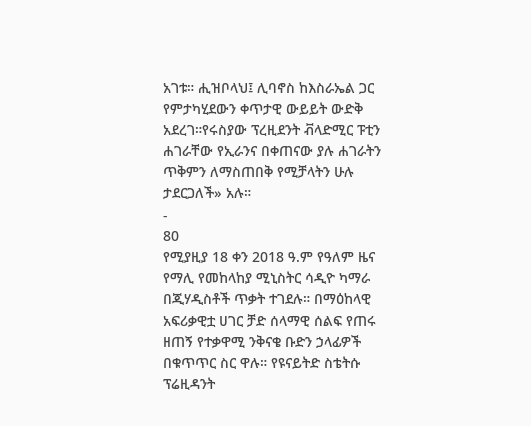አገቱ። ሒዝቦላህ፤ ሊባኖስ ከእስራኤል ጋር የምታካሂደውን ቀጥታዊ ውይይት ውድቅ አደረገ።የሩስያው ፕረዚደንት ቭላድሚር ፑቲን ሐገራቸው የኢራንና በቀጠናው ያሉ ሐገራትን ጥቅምን ለማስጠበቅ የሚቻላትን ሁሉ ታደርጋለች» አሉ።
-
80
የሚያዚያ 18 ቀን 2018 ዓ.ም የዓለም ዜና
የማሊ የመከላከያ ሚኒስትር ሳዲዮ ካማራ በጂሃዲስቶች ጥቃት ተገደሉ። በማዕከላዊ አፍሪቃዊቷ ሀገር ቻድ ሰላማዊ ሰልፍ የጠሩ ዘጠኝ የተቃዋሚ ንቅናቄ ቡድን ኃላፊዎች በቁጥጥር ስር ዋሉ። የዩናይትድ ስቴትሱ ፕሬዚዳንት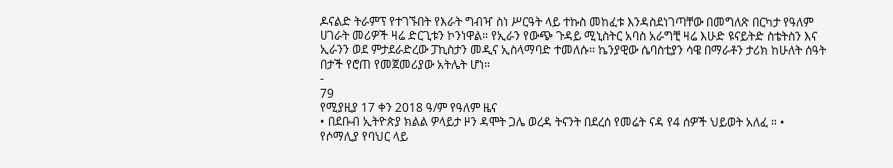ዶናልድ ትራምፕ የተገኙበት የእራት ግብዣ ስነ ሥርዓት ላይ ተኩስ መከፈቱ እንዳስደነገጣቸው በመግለጽ በርካታ የዓለም ሀገራት መሪዎች ዛሬ ድርጊቱን ኮንነዋል። የኢራን የውጭ ጉዳይ ሚኒስትር አባስ አራግቺ ዛሬ እሁድ ዩናይትድ ስቴትስን እና ኢራንን ወደ ምታደራድረው ፓኪስታን መዲና ኢስላማባድ ተመለሱ። ኬንያዊው ሴባስቲያን ሳዌ በማራቶን ታሪክ ከሁለት ሰዓት በታች የሮጠ የመጀመሪያው አትሌት ሆነ።
-
79
የሚያዚያ 17 ቀን 2018 ዓ/ም የዓለም ዜና
• በደቡብ ኢትዮጵያ ክልል ዎላይታ ዞን ዳሞት ጋሌ ወረዳ ትናንት በደረሰ የመሬት ናዳ የ4 ሰዎች ህይወት አለፈ ። • የሶማሊያ የባህር ላይ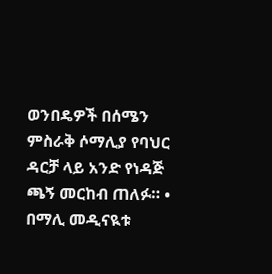ወንበዴዎች በሰሜን ምስራቅ ሶማሊያ የባህር ዳርቻ ላይ አንድ የነዳጅ ጫኝ መርከብ ጠለፉ። • በማሊ መዲናዪቱ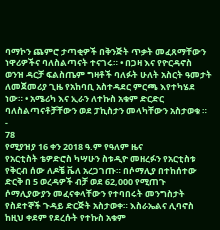ባማኮን ጨምሮ ታጣቂዎች በቅንጅት ጥቃት መፈጸማቸውን ነዋሪዎችና ባለስልጣናት ተናገሩ። • በጋዛ እና የዮርዳኖስ ወንዝ ዳርቻ ፍልስጤም ግዛቶች ባለፉት ሁለት አስርት ዓመታት ለመጀመሪያ ጊዜ የአከባቢ አስተዳደር ምርጫ እየተካሄደ ነው። • አሜሪካ እና ኢራን ለተኩስ አቁም ድርድር ባለስልጣናቶቻቸውን ወደ ፓኪስታን መላካቸውን አስታወቁ ።
-
78
የሚያዝያ 16 ቀን 2018 ዓ.ም የዓለም ዜና
የአርቲስት ቴዎድሮስ ካሣሁን ስቱዲዮ መዘረፉን የአርቲስቱ የቅርብ ሰው ለዶቼ ቬለ አረጋገጡ። በሶማሊያ በተከሰተው ድርቅ በ 5 ወረዳዎች ብቻ ወደ 62,000 የሚጠጉ ሶማሊያውያን መፈናቀላቸውን የተባበሩት መንግስታት የስደተኞች ጉዳይ ድርጅት አስታወቀ። እስራኤልና ሊባኖስ ከዚህ ቀደም የደረሱት የተኩስ አቁም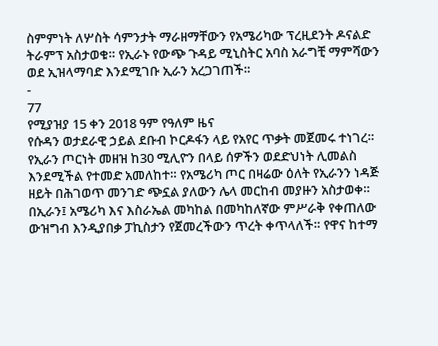ስምምነት ለሦስት ሳምንታት ማራዘማቸውን የአሜሪካው ፕረዚደንት ዶናልድ ትራምፕ አስታወቁ። የኢራኑ የውጭ ጉዳይ ሚኒስትር አባስ አራግቺ ማምሻውን ወደ ኢዝላማባድ እንደሚገቡ ኢራን አረጋገጠች።
-
77
የሚያዝያ 15 ቀን 2018 ዓም የዓለም ዜና
የሱዳን ወታደራዊ ኃይል ደቡብ ኮርዶፋን ላይ የአየር ጥቃት መጀመሩ ተነገረ። የኢራን ጦርነት መዘዝ ከ30 ሚሊዮን በላይ ሰዎችን ወደድህነት ሊመልስ እንደሚችል የተመድ አመለከተ። የአሜሪካ ጦር በዛሬው ዕለት የኢራንን ነዳጅ ዘይት በሕገወጥ መንገድ ጭኗል ያለውን ሌላ መርከብ መያዙን አስታወቀ። በኢራን፤ አሜሪካ እና እስራኤል መካከል በመካከለኛው ምሥራቅ የቀጠለው ውዝግብ እንዲያበቃ ፓኪስታን የጀመረችውን ጥረት ቀጥላለች። የዋና ከተማ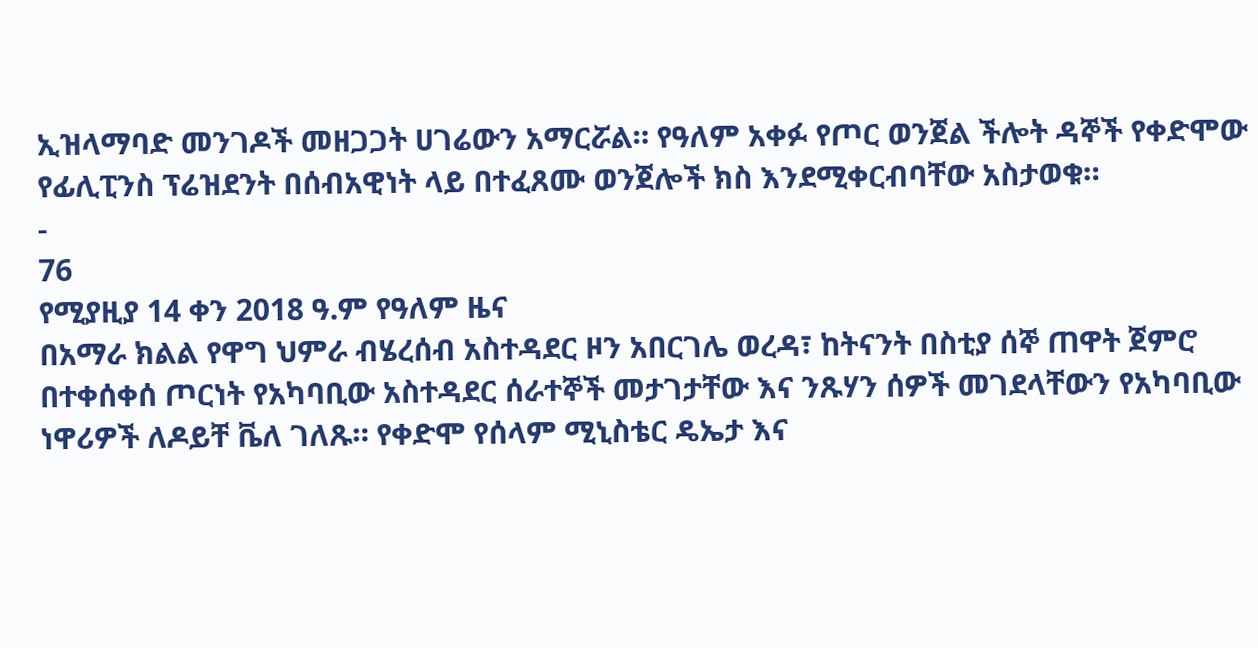ኢዝላማባድ መንገዶች መዘጋጋት ሀገሬውን አማርሯል። የዓለም አቀፉ የጦር ወንጀል ችሎት ዳኞች የቀድሞው የፊሊፒንስ ፕሬዝደንት በሰብአዊነት ላይ በተፈጸሙ ወንጀሎች ክስ እንደሚቀርብባቸው አስታወቁ።
-
76
የሚያዚያ 14 ቀን 2018 ዓ.ም የዓለም ዜና
በአማራ ክልል የዋግ ህምራ ብሄረሰብ አስተዳደር ዞን አበርገሌ ወረዳ፣ ከትናንት በስቲያ ሰኞ ጠዋት ጀምሮ በተቀሰቀሰ ጦርነት የአካባቢው አስተዳደር ሰራተኞች መታገታቸው እና ንጹሃን ሰዎች መገደላቸውን የአካባቢው ነዋሪዎች ለዶይቸ ቬለ ገለጹ። የቀድሞ የሰላም ሚኒስቴር ዴኤታ እና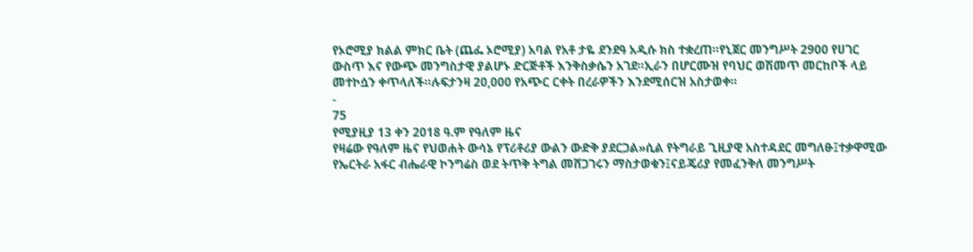የኦሮሚያ ክልል ምክር ቤት (ጨፌ ኦሮሚያ) አባል የአቶ ታዬ ደንደዓ አዲሱ ክስ ተቋረጠ።የኒጀር መንግሥት 2900 የሀገር ውስጥ እና የውጭ መንግስታዊ ያልሆኑ ድርጅቶች እንቅስቃሴን አገደ።ኢራን በሆርሙዝ የባህር ወሽመጥ መርከቦች ላይ መተኮሷን ቀጥላለች።ሉፍታንዛ 20,000 የአጭር ርቀት በረራዎችን እንደሚሰርዝ አስታወቀ።
-
75
የሚያዚያ 13 ቀን 2018 ዓ.ም የዓለም ዜና
የዛሬው የዓለም ዜና የህወሐት ውሳኔ የፕሪቶሪያ ውልን ውድቅ ያደርጋል»ሲል የትግራይ ጊዚያዊ አስተዳደር መግለፁ፤ተቃዋሚው የኤርትራ አፋር ብሔራዊ ኮንግሬስ ወደ ትጥቅ ትግል መሸጋገሩን ማስታወቁን፤ናይጄሪያ የመፈንቅለ መንግሥት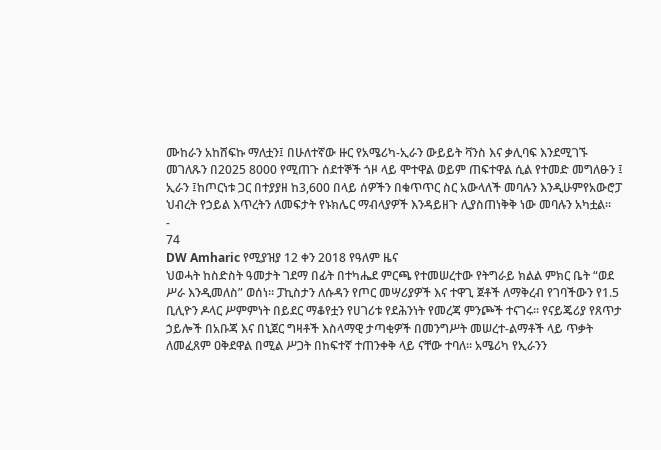ሙከራን አከሸፍኩ ማለቷን፤ በሁለተኛው ዙር የአሜሪካ-ኢራን ውይይት ቫንስ እና ቃሊባፍ እንደሚገኙ መገለጹን በ2025 8000 የሚጠጉ ሰደተኞች ጎዞ ላይ ሞተዋል ወይም ጠፍተዋል ሲል የተመድ መግለፁን ፤ ኢራን ፤ከጦርነቱ ጋር በተያያዘ ከ3,600 በላይ ሰዎችን በቁጥጥር ስር አውላለች መባሉን እንዲሁምየአውሮፓ ህብረት የኃይል እጥረትን ለመፍታት የኑክሌር ማብላያዎች እንዳይዘጉ ሊያስጠነቅቅ ነው መባሉን አካቷል።
-
74
DW Amharic የሚያዝያ 12 ቀን 2018 የዓለም ዜና
ህወሓት ከስድስት ዓመታት ገደማ በፊት በተካሔደ ምርጫ የተመሠረተው የትግራይ ክልል ምክር ቤት “ወደ ሥራ እንዲመለስ” ወሰነ። ፓኪስታን ለሱዳን የጦር መሣሪያዎች እና ተዋጊ ጀቶች ለማቅረብ የገባችውን የ1.5 ቢሊዮን ዶላር ሥምምነት በይደር ማቆየቷን የሀገሪቱ የደሕንነት የመረጃ ምንጮች ተናገሩ። የናይጄሪያ የጸጥታ ኃይሎች በአቡጃ እና በኒጀር ግዛቶች እስላማዊ ታጣቂዎች በመንግሥት መሠረተ-ልማቶች ላይ ጥቃት ለመፈጸም ዐቅደዋል በሚል ሥጋት በከፍተኛ ተጠንቀቅ ላይ ናቸው ተባለ። አሜሪካ የኢራንን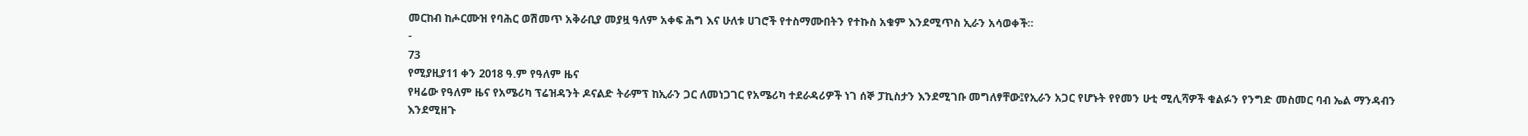መርከብ ከሖርሙዝ የባሕር ወሽመጥ አቅራቢያ መያዟ ዓለም አቀፍ ሕግ እና ሁለቱ ሀገሮች የተስማሙበትን የተኩስ አቁም እንደሚጥስ ኢራን አሳወቀች።
-
73
የሚያዚያ11 ቀን 2018 ዓ.ም የዓለም ዜና
የዛሬው የዓለም ዜና የአሜሪካ ፕሬዝዳንት ዶናልድ ትራምፕ ከኢራን ጋር ለመነጋገር የአሜሪካ ተደራዳሪዎች ነገ ሰኞ ፓኪስታን እንደሚገቡ መግለፃቸው፤የኢራን አጋር የሆኑት የየመን ሁቲ ሚሊሻዎች ቁልፉን የንግድ መስመር ባብ ኤል ማንዳብን እንደሚዘጉ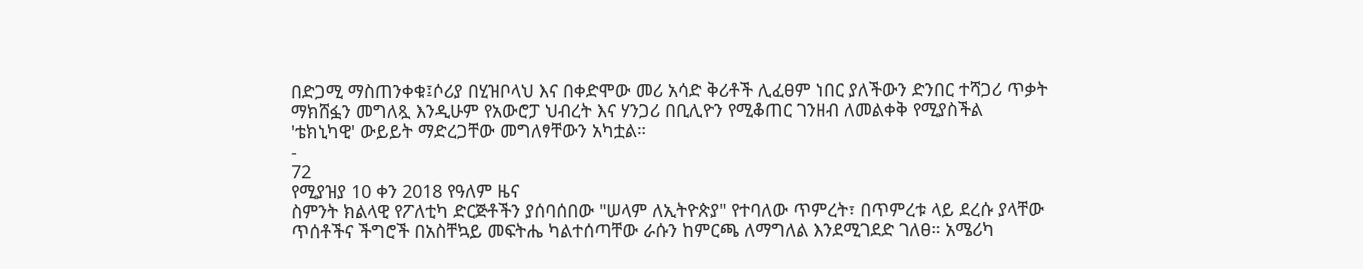በድጋሚ ማስጠንቀቁ፤ሶሪያ በሂዝቦላህ እና በቀድሞው መሪ አሳድ ቅሪቶች ሊፈፀም ነበር ያለችውን ድንበር ተሻጋሪ ጥቃት ማክሸፏን መግለጿ እንዲሁም የአውሮፓ ህብረት እና ሃንጋሪ በቢሊዮን የሚቆጠር ገንዘብ ለመልቀቅ የሚያስችል 'ቴክኒካዊ' ውይይት ማድረጋቸው መግለፃቸውን አካቷል።
-
72
የሚያዝያ 10 ቀን 2018 የዓለም ዜና
ስምንት ክልላዊ የፖለቲካ ድርጅቶችን ያሰባሰበው "ሠላም ለኢትዮጵያ" የተባለው ጥምረት፣ በጥምረቱ ላይ ደረሱ ያላቸው ጥሰቶችና ችግሮች በአስቸኳይ መፍትሔ ካልተሰጣቸው ራሱን ከምርጫ ለማግለል እንደሚገደድ ገለፀ። አሜሪካ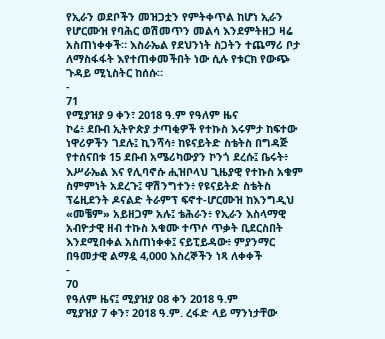የኢራን ወደቦችን መዝጋቷን የምትቀጥል ከሆነ ኢራን የሆርሙዝ የባሕር ወሽመጥን መልሳ እንደምትዘጋ ዛሬ አስጠነቀቀች። እስራኤል የደህንነት ስጋትን ተጨማሪ ቦታ ለማስፋፋት እየተጠቀመችበት ነው ሲሉ የቱርክ የውጭ ጉዳይ ሚኒስትር ከሰሱ።
-
71
የሚያዝያ 9 ቀን፣ 2018 ዓ.ም የዓለም ዜና
ኮሬ፥ ደቡብ ኢትዮጵያ ታጣቂዎች የተኩስ እሩምታ ከፍተው ነዋሪዎችን ገደሉ፤ ኪንሻሳ፥ ከዩናይትድ ስቴትስ በግዳጅ የተሰናበቱ 15 ደቡብ አሜሪካውያን ኮንጎ ደረሱ፤ ቤሩት፥ እሥራኤል እና የሊባኖሱ ሒዝቦላህ ጊዜያዊ የተኩስ አቁም ስምምነት አደረጉ፤ ዋሽንግተን፥ የዩናይትድ ስቴትስ ፕሬዚደንት ዶናልድ ትራምፕ ፍኖተ-ሆርሙዝ ከእንግዲህ «መቼም» አይዘጋም አሉ፤ ቴሕራን፥ የኢራን እስላማዊ አብዮታዊ ዘብ ተኩስ አቁሙ ተጥሶ ጥቃት ቢደርስበት እንደሚበቀል አስጠነቀቀ፤ ናይፒይዳው፥ ምያንማር በዓመታዊ ልማዷ 4,000 እስረኞችን ነጻ ለቀቀች
-
70
የዓለም ዜና፤ ሚያዝያ 08 ቀን 2018 ዓ.ም
ሚያዝያ 7 ቀን፣ 2018 ዓ.ም. ረፋድ ላይ ማንነታቸው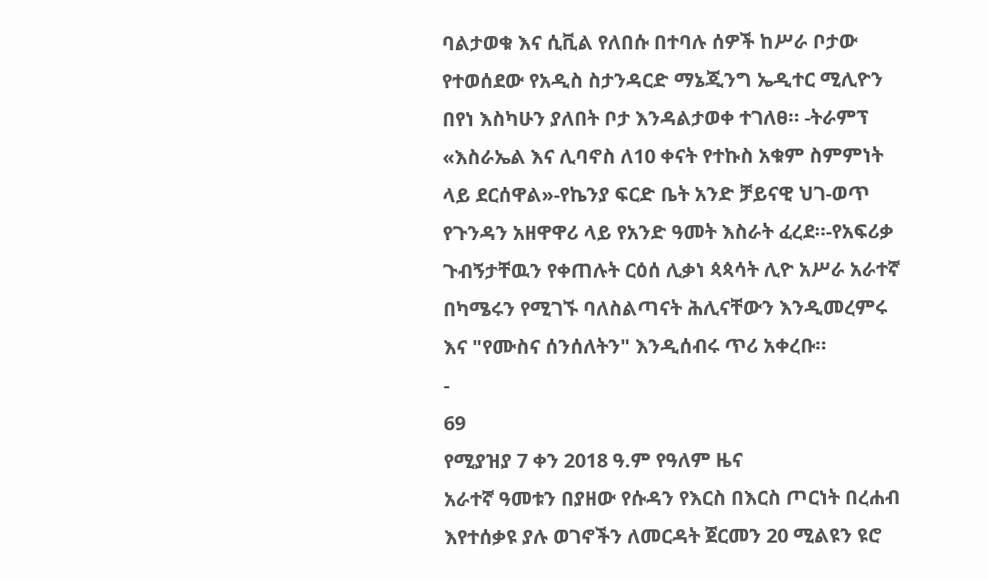ባልታወቁ እና ሲቪል የለበሱ በተባሉ ሰዎች ከሥራ ቦታው የተወሰደው የአዲስ ስታንዳርድ ማኔጂንግ ኤዲተር ሚሊዮን በየነ እስካሁን ያለበት ቦታ እንዳልታወቀ ተገለፀ። -ትራምፕ «እስራኤል እና ሊባኖስ ለ10 ቀናት የተኩስ አቁም ስምምነት ላይ ደርሰዋል»-የኬንያ ፍርድ ቤት አንድ ቻይናዊ ህገ-ወጥ የጉንዳን አዘዋዋሪ ላይ የአንድ ዓመት እስራት ፈረደ።-የአፍሪቃ ጉብኝታቸዉን የቀጠሉት ርዕሰ ሊቃነ ጳጳሳት ሊዮ አሥራ አራተኛ በካሜሩን የሚገኙ ባለስልጣናት ሕሊናቸውን እንዲመረምሩ እና "የሙስና ሰንሰለትን" እንዲሰብሩ ጥሪ አቀረቡ።
-
69
የሚያዝያ 7 ቀን 2018 ዓ.ም የዓለም ዜና
አራተኛ ዓመቱን በያዘው የሱዳን የእርስ በእርስ ጦርነት በረሐብ እየተሰቃዩ ያሉ ወገኖችን ለመርዳት ጀርመን 20 ሚልዩን ዩሮ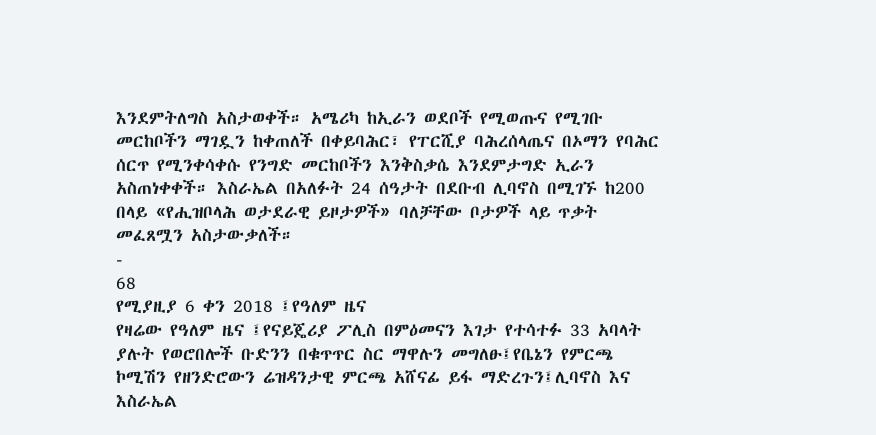እንደምትለግስ አስታወቀች። አሜሪካ ከኢራን ወደቦች የሚወጡና የሚገቡ መርከቦችን ማገዷን ከቀጠለች በቀይባሕር፣ የፐርሺያ ባሕረሰላጤና በኦማን የባሕር ሰርጥ የሚንቀሳቀሱ የንግድ መርከቦችን እንቅስቃሴ እንደምታግድ ኢራን አስጠነቀቀች። እስራኤል በአለፉት 24 ሰዓታት በደቡብ ሊባኖስ በሚገኙ ከ200 በላይ «የሒዝቦላሕ ወታደራዊ ይዞታዎች» ባለቻቸው ቦታዎች ላይ ጥቃት መፈጸሟን አስታውቃለች።
-
68
የሚያዚያ 6 ቀን 2018 ፤የዓለም ዜና
የዛሬው የዓለም ዜና ፤የናይጄሪያ ፖሊስ በምዕመናን እገታ የተሳተፉ 33 አባላት ያሉት የወሮበሎች ቡድንን በቁጥጥር ስር ማዋሉን መግለፁ፤የቤኔን የምርጫ ኮሚሽን የዘንድሮውን ሬዝዳንታዊ ምርጫ አሸናፊ ይፋ ማድረጉን፤ሊባኖስ እና እስራኤል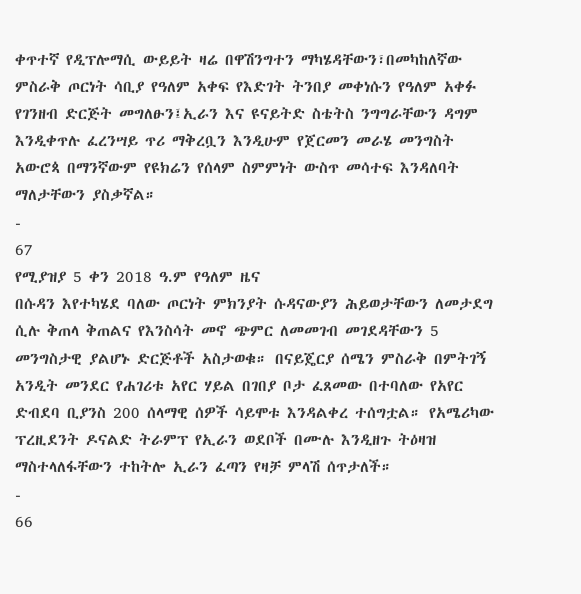ቀጥተኛ የዲፕሎማሲ ውይይት ዛሬ በዋሽንግተን ማካሄዳቸውን፣በመካከለኛው ምስራቅ ጦርነት ሳቢያ የዓለም አቀፍ የእድገት ትንበያ መቀነሱን የዓለም አቀፉ የገንዘብ ድርጅት መግለፁን፤ኢራን እና ዩናይትድ ስቴትስ ንግግራቸውን ዳግም እንዲቀጥሉ ፈረንሣይ ጥሪ ማቅረቧን እንዲሁም የጀርመን መራሄ መንግስት አውሮጳ በማንኛውም የዩክሬን የሰላም ስምምነት ውስጥ መሳተፍ እንዳለባት ማለታቸውን ያስቃኛል።
-
67
የሚያዝያ 5 ቀን 2018 ዓ.ም የዓለም ዜና
በሱዳን እየተካሄደ ባለው ጦርነት ምክንያት ሱዳናውያን ሕይወታቸውን ለመታደግ ሲሉ ቅጠላ ቅጠልና የእንስሳት መኖ ጭምር ለመመገብ መገደዳቸውን 5 መንግስታዊ ያልሆኑ ድርጅቶች አስታወቁ። በናይጄርያ ሰሜን ምስራቅ በምትገኝ አንዲት መንደር የሐገሪቱ አየር ሃይል በገበያ ቦታ ፈጸመው በተባለው የአየር ድብደባ ቢያንስ 200 ሰላማዊ ሰዎች ሳይሞቱ እንዳልቀረ ተሰግቷል። የአሜሪካው ፕረዚደንት ዶናልድ ትራምፕ የኢራን ወደቦች በሙሉ እንዲዘጉ ትዕዛዝ ማስተላለፋቸውን ተከትሎ ኢራን ፈጣን የዛቻ ምላሽ ሰጥታለች።
-
66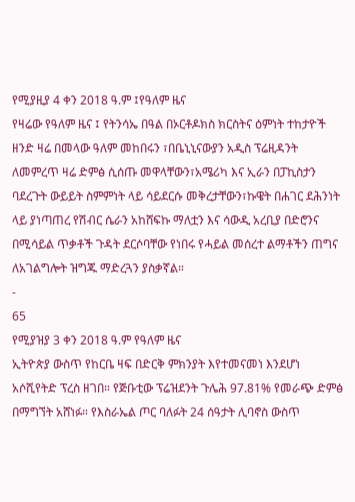የሚያዚያ 4 ቀን 2018 ዓ.ም ፤የዓለም ዜና
የዛሬው የዓለም ዜና ፤ የትንሳኤ በዓል በኦርቶዶክስ ክርስትና ዕምነት ተከታዮች ዘንድ ዛሬ በመላው ዓለም መከበሩን ፣በቤኒኒናውያን አዲስ ፕሬዚዳንት ለመምረጥ ዛሬ ድምፅ ሲሰጡ መዋላቸውን፣አሜሪካ እና ኢራን በፓኪስታን ባደረጉት ውይይት ስምምነት ላይ ሳይደርሱ መቅረታቸውን፣ኩዌት በሐገር ደሕንነት ላይ ያነጣጠረ የሽብር ሴራን አከሸፍኩ ማለቷን እና ሳውዲ አረቢያ በድሮንና በሚሳይል ጥቃቶች ጉዳት ደርሶባቸው የነበሩ የሓይል መሰረተ ልማቶችን ጠግና ለአገልግሎት ዝግጁ ማድረጓን ያስቃኛል።
-
65
የሚያዝያ 3 ቀን 2018 ዓ.ም የዓለም ዜና
ኢትዮጵያ ውስጥ የከርቤ ዛፍ በድርቅ ምክንያት እየተመናመነ እንደሆነ አሶሺየትድ ፕረስ ዘገበ። የጅቡቲው ፕሬዝደንት ጉሌሕ 97.81% የመራጭ ድምፅ በማግኘት አሸነፉ። የእስራኤል ጦር ባለፉት 24 ሰዓታት ሊባኖስ ውስጥ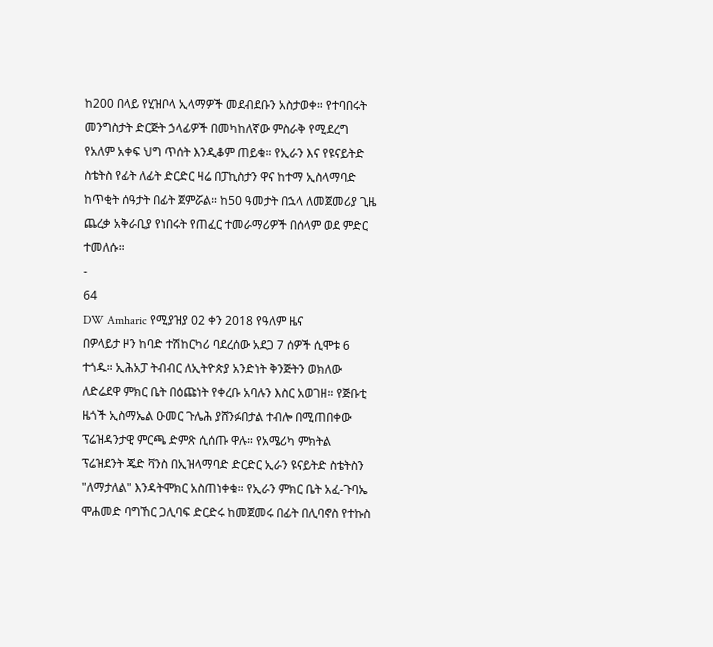ከ200 በላይ የሂዝቦላ ኢላማዎች መደብደቡን አስታወቀ። የተባበሩት መንግስታት ድርጅት ኃላፊዎች በመካከለኛው ምስራቅ የሚደረግ የአለም አቀፍ ህግ ጥሰት እንዲቆም ጠይቁ። የኢራን እና የዩናይትድ ስቴትስ የፊት ለፊት ድርድር ዛሬ በፓኪስታን ዋና ከተማ ኢስላማባድ ከጥቂት ሰዓታት በፊት ጀምሯል። ከ50 ዓመታት በኋላ ለመጀመሪያ ጊዜ ጨረቃ አቅራቢያ የነበሩት የጠፈር ተመራማሪዎች በሰላም ወደ ምድር ተመለሱ።
-
64
DW Amharic የሚያዝያ 02 ቀን 2018 የዓለም ዜና
በዎላይታ ዞን ከባድ ተሽከርካሪ ባደረሰው አደጋ 7 ሰዎች ሲሞቱ 6 ተጎዱ። ኢሕአፓ ትብብር ለኢትዮጵያ አንድነት ቅንጅትን ወክለው ለድሬደዋ ምክር ቤት በዕጩነት የቀረቡ አባሉን እስር አወገዘ። የጅቡቲ ዜጎች ኢስማኤል ዑመር ጉሌሕ ያሸንፉበታል ተብሎ በሚጠበቀው ፕሬዝዳንታዊ ምርጫ ድምጽ ሲሰጡ ዋሉ። የአሜሪካ ምክትል ፕሬዝደንት ጄድ ቫንስ በኢዝላማባድ ድርድር ኢራን ዩናይትድ ስቴትስን "ለማታለል" እንዳትሞክር አስጠነቀቁ። የኢራን ምክር ቤት አፈ-ጉባኤ ሞሐመድ ባግኸር ጋሊባፍ ድርድሩ ከመጀመሩ በፊት በሊባኖስ የተኩስ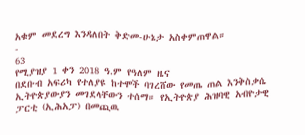አቁም መደረግ እንዳለበት ቅድመ-ሁኔታ አስቀምጠዋል።
-
63
የሚያዝያ 1 ቀን 2018 ዓ.ም የዓለም ዜና
በደቡብ አፍሪካ የተለያዩ ከተሞች ባገረሸው የመጤ ጠል እንቅስቃሴ ኢትዮጵያውያን መገደላቸውን ተሰማ። የኢትዮጵያ ሕዝባዊ አብዮታዊ ፓርቲ (ኢሕአፓ) በመጪዉ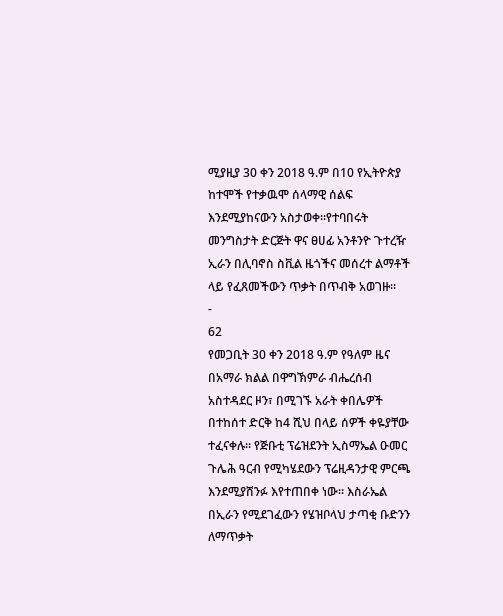ሚያዚያ 30 ቀን 2018 ዓ.ም በ10 የኢትዮጵያ ከተሞች የተቃዉሞ ሰላማዊ ሰልፍ እንደሚያከናውን አስታወቀ።የተባበሩት መንግስታት ድርጅት ዋና ፀሀፊ አንቶንዮ ጉተረዥ ኢራን በሊባኖስ ስቪል ዜጎችና መሰረተ ልማቶች ላይ የፈጸመችውን ጥቃት በጥብቅ አወገዙ።
-
62
የመጋቢት 30 ቀን 2018 ዓ.ም የዓለም ዜና
በአማራ ክልል በዋግኽምራ ብሔረሰብ አስተዳደር ዞን፣ በሚገኙ አራት ቀበሌዎች በተከሰተ ድርቅ ከ4 ሺህ በላይ ሰዎች ቀዬያቸው ተፈናቀሉ። የጅቡቲ ፕሬዝደንት ኢስማኤል ዑመር ጉሌሕ ዓርብ የሚካሄደውን ፕሬዚዳንታዊ ምርጫ እንደሚያሸንፉ እየተጠበቀ ነው። እስራኤል በኢራን የሚደገፈውን የሄዝቦላህ ታጣቂ ቡድንን ለማጥቃት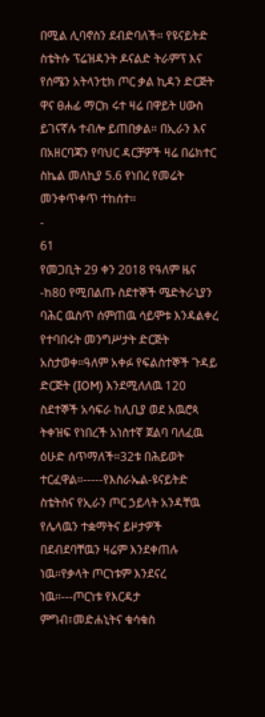በሚል ሊባኖስን ደብድባለች። የዩናይትድ ስቴትሱ ፕሬዝዳንት ዶናልድ ትራምፕ እና የሰሜን አትላንቲክ ጦር ቃል ኪዳን ድርጅት ዋና ፀሐፊ ማርክ ሩተ ዛሬ በዋይት ሀውስ ይገናኛሉ ተብሎ ይጠበቃል። በኢራን እና በአዘርባጃን የባህር ዳርቻዎች ዛሬ በሬክተር ስኬል መለኪያ 5.6 የነበረ የመሬት መንቀጥቀጥ ተከሰተ።
-
61
የመጋቢት 29 ቀን 2018 የዓለም ዜና
-ከ80 የሚበልጡ ስደተኞች ሜድትራኒያን ባሕር ዉስጥ ሰምጠዉ ሳይሞቱ እንዳልቀረ የተባበሩት መንግሥታት ድርጅት አስታወቀ።ዓለም አቀፉ የፍልስተኞች ጉዳይ ድርጅት (IOM) እንደሚለለዉ 120 ስደተኞች አሳፍራ ከሊቢያ ወደ አዉሮጳ ትቀዝፍ የነበረች አነስተኛ ጀልባ ባለፈዉ ዕሁድ ሰጥማለች።32ቱ በሕይወት ተርፈዋል።-----የእስራኤል-ዩናይትድ ስቴትስና የኢራን ጦር ኃይላት አንዳቸዉ የሌላዉን ተቋማትና ይዞታዎች በደብደባቸዉን ዛሬም እንደቀጠሉ ነዉ።የቃላት ጦርነቱም እንደናረ ነዉ።---ጦርነቱ የእርዳታ ምግብ፣መድሐኒትና ቁሳቁስ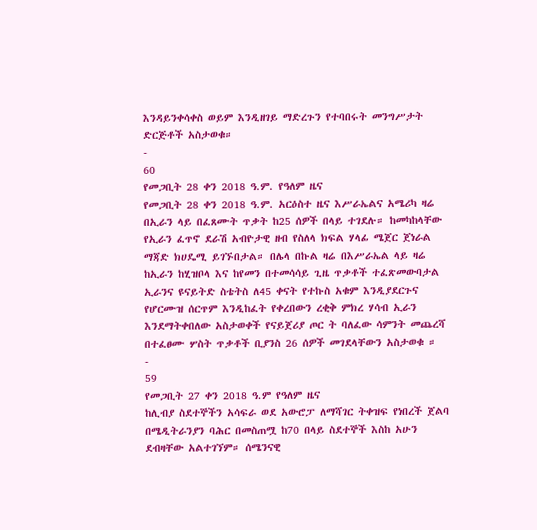እንዳይንቀሳቀስ ወይም እንዲዘገይ ማድረጉን የተባበሩት መንግሥታት ድርጅቶች አስታወቁ።
-
60
የመጋቢት 28 ቀን 2018 ዓ.ም. የዓለም ዜና
የመጋቢት 28 ቀን 2018 ዓ.ም. አርዕስተ ዜና እሥራኤልና አሜሪካ ዛሬ በኢራን ላይ በፈጸሙት ጥቃት ከ25 ሰዎች በላይ ተገደሉ። ከመካከላቸው የኢራን ፈጥኖ ደራሽ አብዮታዊ ዘብ የስለላ ክፍል ሃላፊ ሜጀር ጀነራል ማጃድ ክሀዴሚ ይገኙበታል። በሌላ በኩል ዛሬ በእሥራኤል ላይ ዛሬ ከኢራን ከሂዝቦላ እና ከየመን በተመሳሳይ ጊዜ ጥቃቶች ተፈጽመውባታል ኢራንና ዩናይትድ ስቴትስ ለ45 ቀናት የተኩስ አቁም እንዲያደርጉና የሆርሙዝ ሰርጥም እንዲከፈት የቀረበውን ረቂቅ ምክረ ሃሳብ ኢራን እንደማትቀበለው አስታወቀች የናይጀሪያ ጦር ት ባለፈው ሳምንት መጨረሻ በተፈፀሙ ሦስት ጥቃቶች ቢያንስ 26 ሰዎች መገደላቸውን አስታወቁ ።
-
59
የመጋቢት 27 ቀን 2018 ዓ.ም የዓለም ዜና
ከሊብያ ስደተኞችን አሳፍራ ወደ አውሮፓ ለማሻገር ትቀዝፍ የነበረች ጀልባ በሜዲትራንያን ባሕር በመስጠሟ ከ70 በላይ ስደተኞች እስከ አሁን ደብዛቸው አልተገኘም። ሰሜንናዊ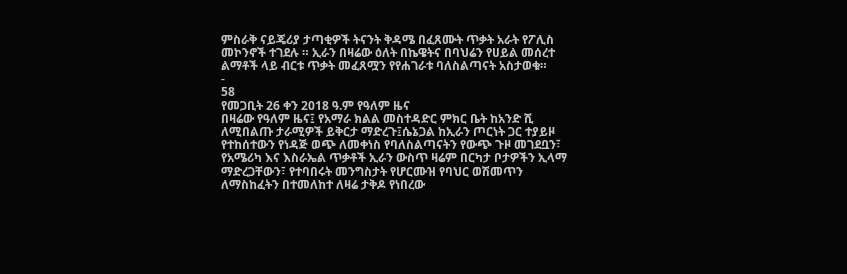ምስራቅ ናይጄሪያ ታጣቂዎች ትናንት ቅዳሜ በፈጸሙት ጥቃት አራት የፖሊስ መኮንኖች ተገደሉ ። ኢራን በዛሬው ዕለት በኬዌትና በባህሬን የሀይል መሰረተ ልማቶች ላይ ብርቱ ጥቃት መፈጸሟን የየሐገራቱ ባለስልጣናት አስታወቁ።
-
58
የመጋቢት 26 ቀን 2018 ዓ.ም የዓለም ዜና
በዛሬው የዓለም ዜና፤ የአማራ ክልል መስተዳድር ምክር ቤት ከአንድ ሺ ለሚበልጡ ታራሚዎች ይቅርታ ማድረጉ፤ሴኔጋል ከኢራን ጦርነት ጋር ተያይዞ የተከሰተውን የነዳጅ ወጭ ለመቀነስ የባለስልጣናትን የውጭ ጉዞ መገደቧን፣ የአሜሪካ እና እስራኤል ጥቃቶች ኢራን ውስጥ ዛሬም በርካታ ቦታዎችን ኢላማ ማድረጋቸውን፣ የተባበሩት መንግስታት የሆርሙዝ የባህር ወሽመጥን ለማስከፈትን በተመለከተ ለዛሬ ታቅዶ የነበረው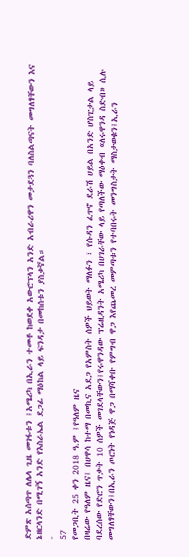ድምጽ አሰጣጥ ለሌላ ጊዜ መገፋቱን ፤አሜሪካ በኢራን ተመቶ ከወደቀ አውሮፕላን አንድ አብራሪዋን መታደጓን ባለስልጣናት መግለፃቸውን እና ኔዘርላንድ በሚገኝ አንድ የእስራኤል ደጋፊ ማዕከል ላይ ፍንዳታ በመከሰቱን ያስቃኛል።
-
57
የመጋቢት 25 ቀን 2018 ዓ.ም ፤የዓለም ዜና
በዛሬው የዓለም ዜና፤ በሀዋሳ ከተማ በመኪና አደጋ የአምስት ሰዎች ህይወት ማለፉን ፣ የሱዳን ፈጥኖ ደራሽ ሀይል በአንድ ሆስፒታል ላይ ባደረሰው የድሮን ጥቃት 10 ሰዎች መገደላቸውን፤የሩዋንዳው ፕሬዚዳንት አሜሪካ በሀገራቸው ላይ የጣለችው ማዕቀብ «ለሩዋንዳ ስድብ» ሲሉ መግለፃቸውን፤በኢራን ጦርነት የነዳጅ ዋጋ በማሻቀቡ የምግብ ዋጋ እየጨመረ መምጣቱን የተባበሩት መንግስታት ማስታወቁን፤ኢራን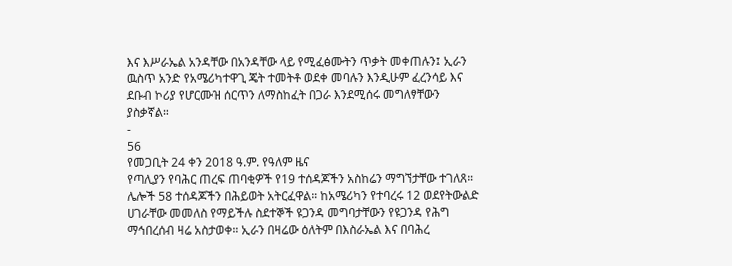እና እሥራኤል አንዳቸው በአንዳቸው ላይ የሚፈፅሙትን ጥቃት መቀጠሉን፤ ኢራን ዉስጥ አንድ የአሜሪካተዋጊ ጄት ተመትቶ ወደቀ መባሉን እንዲሁም ፈረንሳይ እና ደቡብ ኮሪያ የሆርሙዝ ሰርጥን ለማስከፈት በጋራ እንደሚሰሩ መግለፃቸውን ያስቃኛል።
-
56
የመጋቢት 24 ቀን 2018 ዓ.ም. የዓለም ዜና
የጣሊያን የባሕር ጠረፍ ጠባቂዎች የ19 ተሰዳጆችን አስከሬን ማግኘታቸው ተገለጸ። ሌሎች 58 ተሰዳጆችን በሕይወት አትርፈዋል። ከአሜሪካን የተባረሩ 12 ወደየትውልድ ሀገራቸው መመለስ የማይችሉ ስደተኞች ዩጋንዳ መግባታቸውን የዩጋንዳ የሕግ ማኅበረሰብ ዛሬ አስታወቀ። ኢራን በዛሬው ዕለትም በእስራኤል እና በባሕረ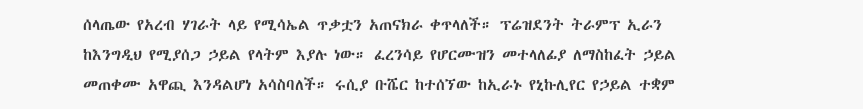ሰላጤው የአረብ ሃገራት ላይ የሚሳኤል ጥቃቷን አጠናክራ ቀጥላለች። ፕሬዝደንት ትራምፕ ኢራን ከእንግዲህ የሚያሰጋ ኃይል የላትም እያሉ ነው። ፈረንሳይ የሆርሙዝን መተላለፊያ ለማስከፈት ኃይል መጠቀሙ አዋጪ እንዳልሆነ አሳስባለች። ሩሲያ ቡሼር ከተሰኘው ከኢራኑ የኒኩሊየር የኃይል ተቋም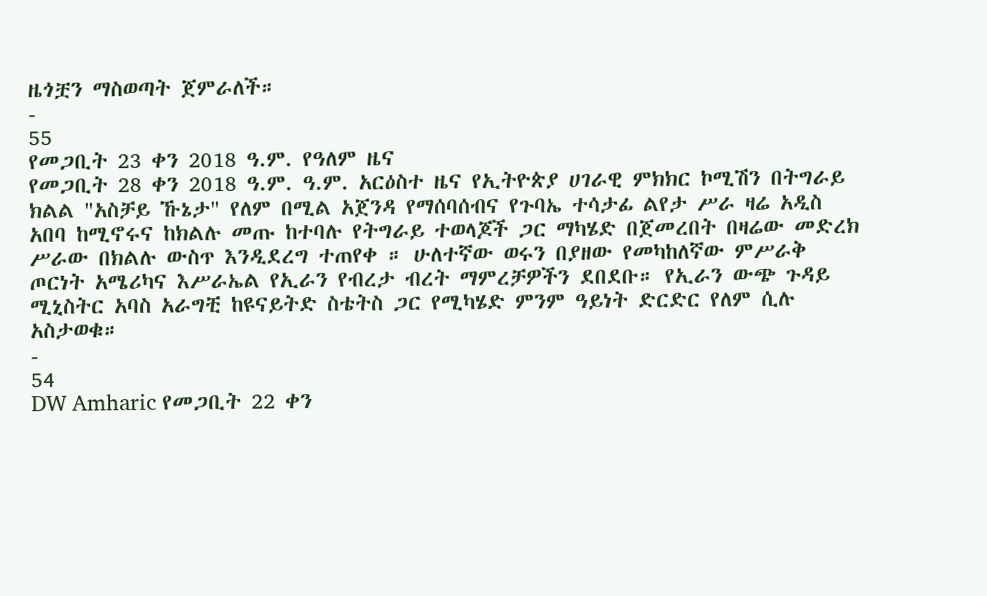ዜጎቿን ማስወጣት ጀምራለች።
-
55
የመጋቢት 23 ቀን 2018 ዓ.ም. የዓለም ዜና
የመጋቢት 28 ቀን 2018 ዓ.ም. ዓ.ም. አርዕስተ ዜና የኢትዮጵያ ሀገራዊ ምክክር ኮሚሽን በትግራይ ክልል "አስቻይ ኹኔታ" የለም በሚል አጀንዳ የማሰባሰብና የጉባኤ ተሳታፊ ልየታ ሥራ ዛሬ አዲስ አበባ ከሚኖሩና ከክልሉ መጡ ከተባሉ የትግራይ ተወላጆች ጋር ማካሄድ በጀመረበት በዛሬው መድረክ ሥራው በክልሉ ውስጥ እንዲደረግ ተጠየቀ ። ሁለተኛው ወሩን በያዘው የመካከለኛው ምሥራቅ ጦርነት አሜሪካና እሥራኤል የኢራን የብረታ ብረት ማምረቻዎችን ደበደቡ። የኢራን ውጭ ጉዳይ ሚኒስትር አባስ አራግቺ ከዩናይትድ ስቴትስ ጋር የሚካሄድ ምንም ዓይነት ድርድር የለም ሲሉ አስታወቁ።
-
54
DW Amharic የመጋቢት 22 ቀን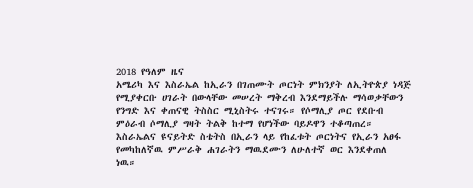2018 የዓለም ዜና
አሜሪካ እና እስራኤል ከኢራን በገጠሙት ጦርነት ምክንያት ለኢትዮጵያ ነዳጅ የሚያቀርቡ ሀገራት በውላቸው መሠረት ማቅረብ እንደማይችሉ ማሳወቃቸውን የንግድ እና ቀጠናዊ ትስስር ሚኒስትሩ ተናገሩ። የሶማሊያ ጦር የደቡብ ምዕራብ ሶማሊያ ግዛት ትልቅ ከተማ የሆነችው ባይዶዋን ተቆጣጠረ። እስራኤልና ዩናይትድ ስቴትስ በኢራን ላይ የከፈቱት ጦርነትና የኢራን አፀፋ የመካከለኛዉ ምሥራቅ ሐገራትን ማዉደሙን ለሁለተኛ ወር እንደቀጠለ ነዉ።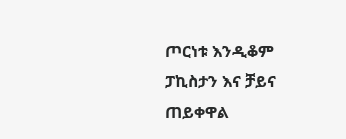ጦርነቱ እንዲቆም ፓኪስታን እና ቻይና ጠይቀዋል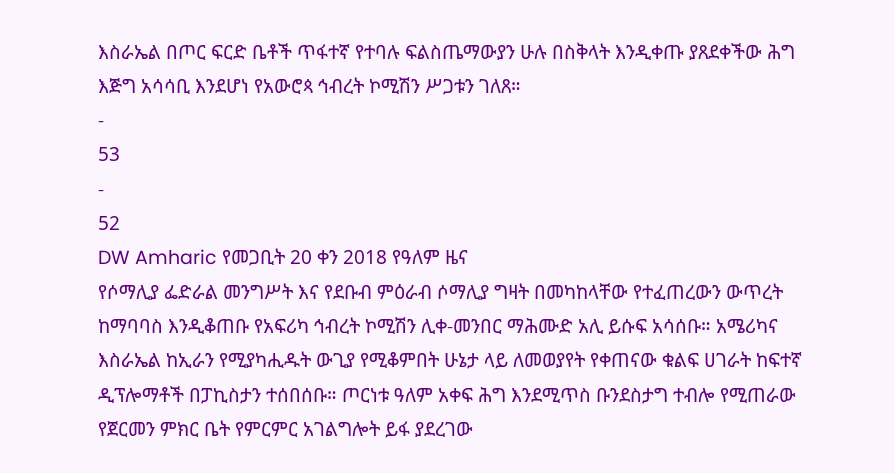እስራኤል በጦር ፍርድ ቤቶች ጥፋተኛ የተባሉ ፍልስጤማውያን ሁሉ በስቅላት እንዲቀጡ ያጸደቀችው ሕግ እጅግ አሳሳቢ እንደሆነ የአውሮጳ ኅብረት ኮሚሽን ሥጋቱን ገለጸ።
-
53
-
52
DW Amharic የመጋቢት 20 ቀን 2018 የዓለም ዜና
የሶማሊያ ፌድራል መንግሥት እና የደቡብ ምዕራብ ሶማሊያ ግዛት በመካከላቸው የተፈጠረውን ውጥረት ከማባባስ እንዲቆጠቡ የአፍሪካ ኅብረት ኮሚሽን ሊቀ-መንበር ማሕሙድ አሊ ይሱፍ አሳሰቡ። አሜሪካና እስራኤል ከኢራን የሚያካሒዱት ውጊያ የሚቆምበት ሁኔታ ላይ ለመወያየት የቀጠናው ቁልፍ ሀገራት ከፍተኛ ዲፕሎማቶች በፓኪስታን ተሰበሰቡ። ጦርነቱ ዓለም አቀፍ ሕግ እንደሚጥስ ቡንደስታግ ተብሎ የሚጠራው የጀርመን ምክር ቤት የምርምር አገልግሎት ይፋ ያደረገው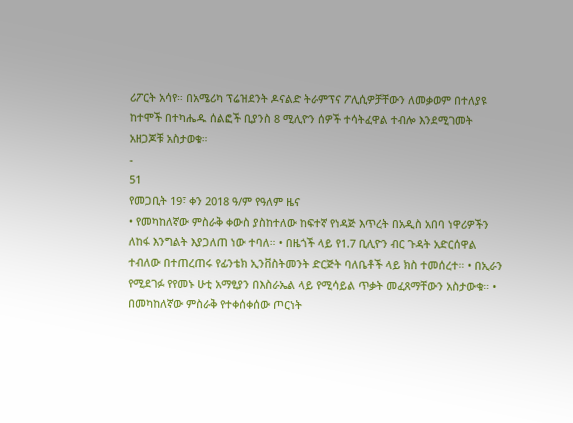ሪፖርት አሳየ። በአሜሪካ ፕሬዝደንት ዶናልድ ትራምፕና ፖሊሲዎቻቸውን ለመቃወም በተለያዩ ከተሞች በተካሔዱ ሰልፎች ቢያንስ 8 ሚሊዮን ሰዎች ተሳትፈዋል ተብሎ እንደሚገመት አዘጋጆቹ አስታወቁ።
-
51
የመጋቢት 19፣ ቀን 2018 ዓ/ም የዓለም ዜና
• የመካከለኛው ምስራቅ ቀውስ ያስከተለው ከፍተኛ የነዳጅ እጥረት በአዲስ አበባ ነዋሪዎችን ለከፋ እንግልት እያጋለጠ ነው ተባለ። • በዜጎች ላይ የ1.7 ቢሊዮን ብር ጉዳት አድርሰዋል ተብለው በተጠረጠሩ የፊንቴክ ኢንቨስትመንት ድርጅት ባለቤቶች ላይ ክስ ተመሰረተ። • በኢራን የሚደገፉ የየመኑ ሁቲ አማፂያን በእስራኤል ላይ የሚሳይል ጥቃት መፈጸማቸውን አስታውቁ። • በመካከለኛው ምስራቅ የተቀሰቀሰው ጦርነት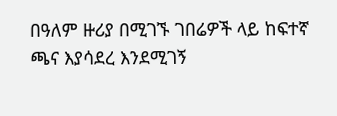በዓለም ዙሪያ በሚገኙ ገበሬዎች ላይ ከፍተኛ ጫና እያሳደረ እንደሚገኝ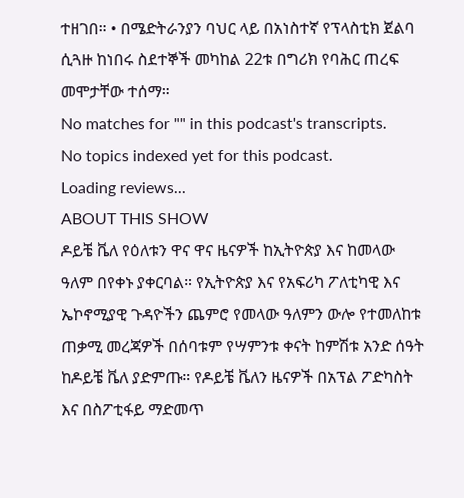ተዘገበ። • በሜድትራንያን ባህር ላይ በአነስተኛ የፕላስቲክ ጀልባ ሲጓዙ ከነበሩ ስደተኞች መካከል 22ቱ በግሪክ የባሕር ጠረፍ መሞታቸው ተሰማ።
No matches for "" in this podcast's transcripts.
No topics indexed yet for this podcast.
Loading reviews...
ABOUT THIS SHOW
ዶይቼ ቬለ የዕለቱን ዋና ዋና ዜናዎች ከኢትዮጵያ እና ከመላው ዓለም በየቀኑ ያቀርባል። የኢትዮጵያ እና የአፍሪካ ፖለቲካዊ እና ኤኮኖሚያዊ ጉዳዮችን ጨምሮ የመላው ዓለምን ውሎ የተመለከቱ ጠቃሚ መረጃዎች በሰባቱም የሣምንቱ ቀናት ከምሽቱ አንድ ሰዓት ከዶይቼ ቬለ ያድምጡ። የዶይቼ ቬለን ዜናዎች በአፕል ፖድካስት እና በስፖቲፋይ ማድመጥ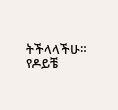ትችላላችሁ። የዶይቼ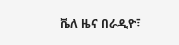ቬለ ዜና በራዲዮ፣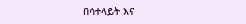በሳተላይት እና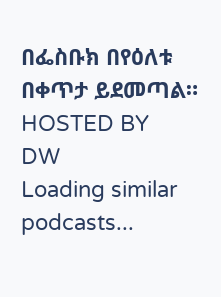በፌስቡክ በየዕለቱ በቀጥታ ይደመጣል።
HOSTED BY
DW
Loading similar podcasts...